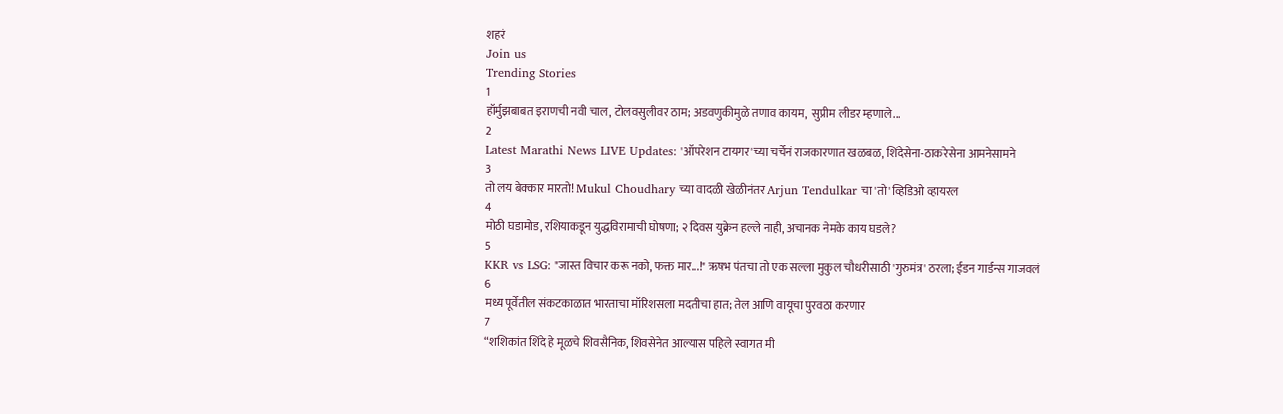शहरं
Join us
Trending Stories
1
हॉर्मुझबाबत इराणची नवी चाल, टोलवसुलीवर ठाम; अडवणुकीमुळे तणाव कायम,  सुप्रीम लीडर म्हणाले...
2
Latest Marathi News LIVE Updates: 'ऑपरेशन टायगर'च्या चर्चेनं राजकारणात खळबळ, शिंदेसेना-ठाकरेसेना आमनेसामने
3
तो लय बेक्कार मारतो! Mukul Choudhary च्या वादळी खेळीनंतर Arjun Tendulkar चा 'तो' व्हिडिओ व्हायरल
4
मोठी घडामोड, रशियाकडून युद्धविरामाची घोषणा; २ दिवस युक्रेन हल्ले नाही, अचानक नेमके काय घडले?
5
KKR vs LSG: "जास्त विचार करू नको, फक्त मार...!" ऋषभ पंतचा तो एक सल्ला मुकुल चौधरीसाठी 'गुरुमंत्र' ठरला; ईडन गार्डन्स गाजवलं
6
मध्य पूर्वेतील संकटकाळात भारताचा मॉरिशसला मदतीचा हात; तेल आणि वायूचा पुरवठा करणार
7
“शशिकांत शिंदे हे मूळचे शिवसैनिक, शिवसेनेत आल्यास पहिले स्वागत मी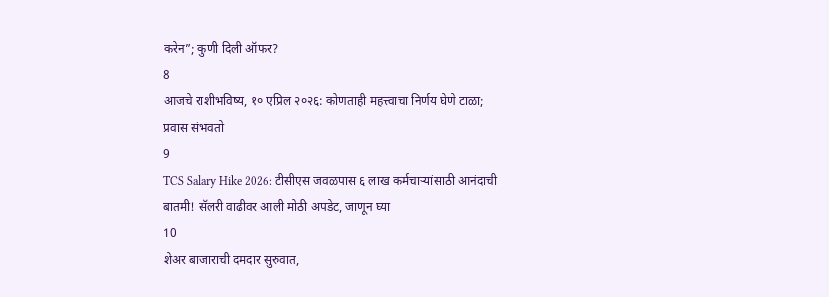करेन”; कुणी दिली ऑफर?
8
आजचे राशीभविष्य, १० एप्रिल २०२६: कोणताही महत्त्वाचा निर्णय घेणे टाळा; प्रवास संभवतो
9
TCS Salary Hike 2026: टीसीएस जवळपास ६ लाख कर्मचाऱ्यांसाठी आनंदाची बातमी! सॅलरी वाढीवर आली मोठी अपडेट, जाणून घ्या
10
शेअर बाजाराची दमदार सुरुवात,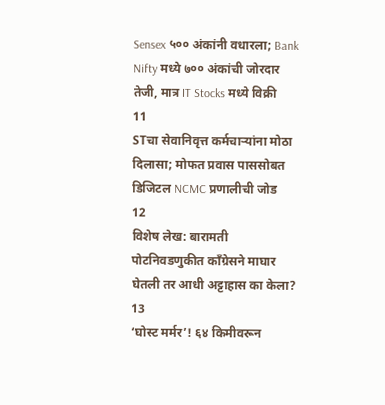Sensex ५०० अंकांनी वधारला; Bank Nifty मध्ये ७०० अंकांची जोरदार तेजी, मात्र IT Stocks मध्ये विक्री
11
STचा सेवानिवृत्त कर्मचाऱ्यांना मोठा दिलासा; मोफत प्रवास पाससोबत डिजिटल NCMC प्रणालीची जोड
12
विशेष लेख: बारामती पोटनिवडणुकीत काँग्रेसने माघार घेतली तर आधी अट्टाहास का केला?
13
‘घोस्ट मर्मर’! ६४ किमीवरून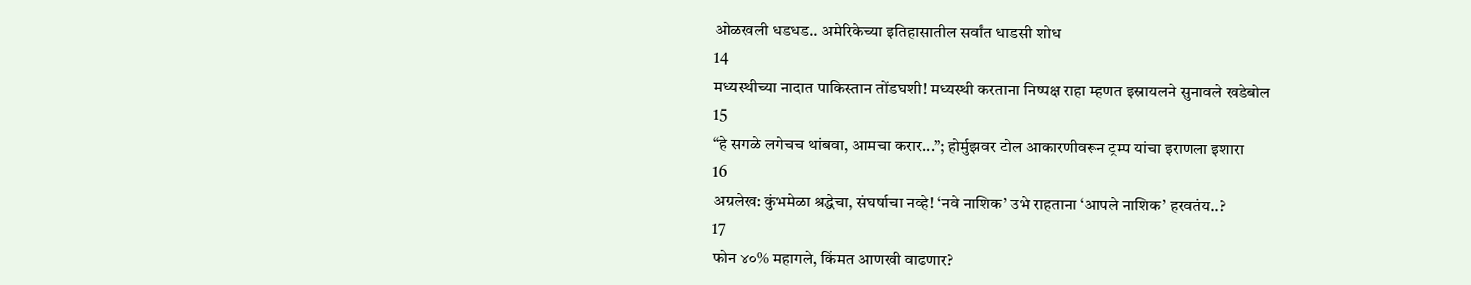ओळखली धडधड.. अमेरिकेच्या इतिहासातील सर्वांत धाडसी शोध
14
मध्यस्थीच्या नादात पाकिस्तान तोंडघशी! मध्यस्थी करताना निष्पक्ष राहा म्हणत इस्रायलने सुनावले खडेबोल
15
“हे सगळे लगेचच थांबवा, आमचा करार...”; होर्मुझवर टोल आकारणीवरून ट्रम्प यांचा इराणला इशारा
16
अग्रलेख: कुंभमेळा श्रद्धेचा, संघर्षाचा नव्हे! ‘नवे नाशिक’ उभे राहताना ‘आपले नाशिक’ हरवतंय..?
17
फोन ४०% महागले, किंमत आणखी वाढणार?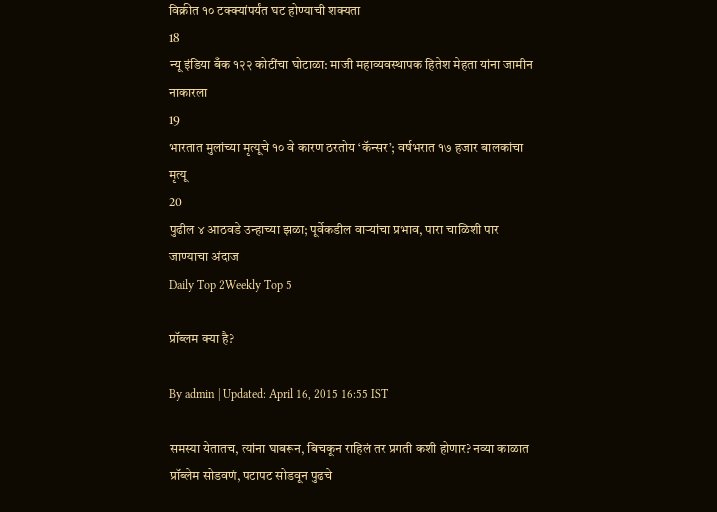विक्रीत १० टक्क्यांपर्यंत घट होण्याची शक्यता
18
न्यू इंडिया बँक १२२ कोटींचा घोटाळा: माजी महाव्यवस्थापक हितेश मेहता यांना जामीन नाकारला
19
भारतात मुलांच्या मृत्यूचे १० वे कारण ठरतोय ‘कॅन्सर’; वर्षभरात १७ हजार बालकांचा मृत्यू
20
पुढील ४ आठवडे उन्हाच्या झळा; पूर्वेकडील वाऱ्यांचा प्रभाव, पारा चाळिशी पार जाण्याचा अंदाज
Daily Top 2Weekly Top 5

प्रॉब्लम क्या है?

By admin | Updated: April 16, 2015 16:55 IST

समस्या येतातच, त्यांना घाबरून, बिचकून राहिलं तर प्रगती कशी होणार? नव्या काळात प्रॉब्लेम सोडवणं, पटापट सोडवून पुढचे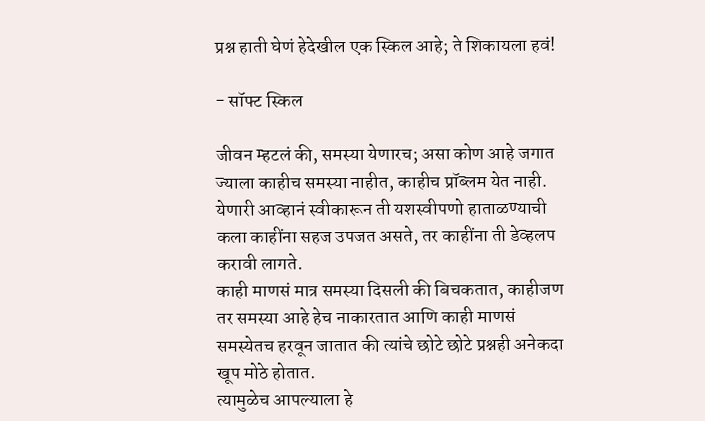प्रश्न हाती घेणं हेदेखील एक स्किल आहे; ते शिकायला हवं!

- सॉफ्ट स्किल

जीवन म्हटलं की, समस्या येणारच; असा कोण आहे जगात ज्याला काहीच समस्या नाहीत, काहीच प्रॉब्लम येत नाही. येणारी आव्हानं स्वीकारून ती यशस्वीपणो हाताळण्याची कला काहींना सहज उपजत असते, तर काहींना ती डेव्हलप करावी लागते.
काही माणसं मात्र समस्या दिसली की बिचकतात, काहीजण तर समस्या आहे हेच नाकारतात आणि काही माणसं समस्येतच हरवून जातात की त्यांचे छोटे छोटे प्रश्नही अनेकदा खूप मोठे होतात.
त्यामुळेच आपल्याला हे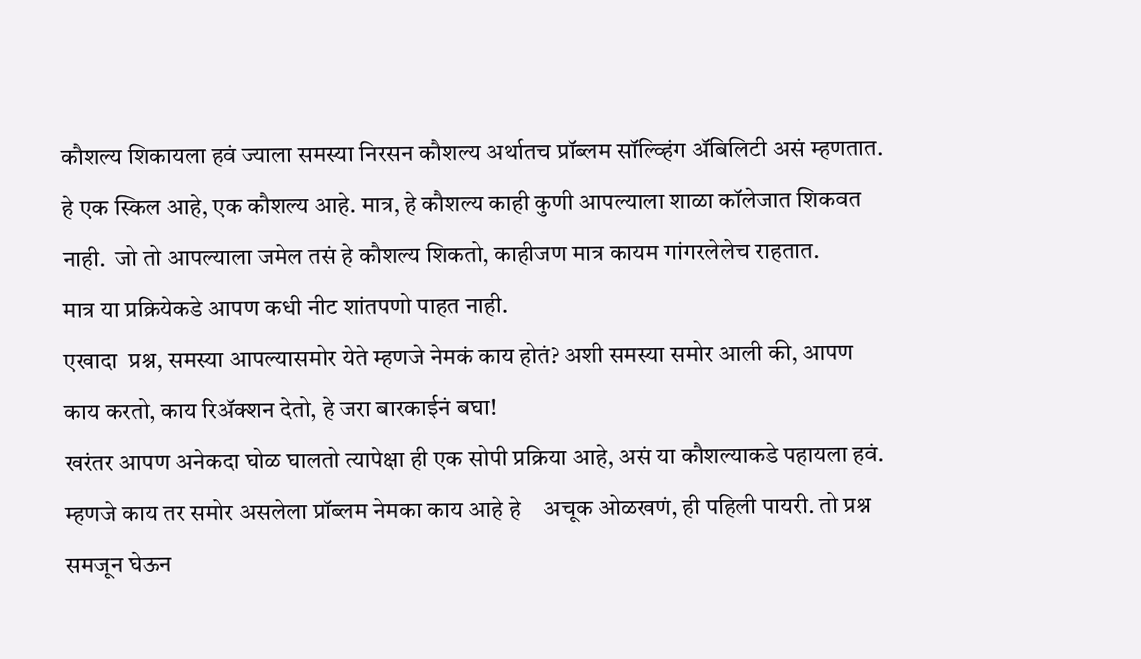कौशल्य शिकायला हवं ज्याला समस्या निरसन कौशल्य अर्थातच प्रॉब्लम सॉल्व्हिंग ॲबिलिटी असं म्हणतात.
हे एक स्किल आहे, एक कौशल्य आहे. मात्र, हे कौशल्य काही कुणी आपल्याला शाळा कॉलेजात शिकवत नाही.  जो तो आपल्याला जमेल तसं हे कौशल्य शिकतो, काहीजण मात्र कायम गांगरलेलेच राहतात.
मात्र या प्रक्रियेकडे आपण कधी नीट शांतपणो पाहत नाही.
एखादा  प्रश्न, समस्या आपल्यासमोर येते म्हणजे नेमकं काय होतं? अशी समस्या समोर आली की, आपण काय करतो, काय रिॲक्शन देतो, हे जरा बारकाईनं बघा!
खरंतर आपण अनेकदा घोळ घालतो त्यापेक्षा ही एक सोपी प्रक्रिया आहे, असं या कौशल्याकडे पहायला हवं. म्हणजे काय तर समोर असलेला प्रॉब्लम नेमका काय आहे हे    अचूक ओळखणं, ही पहिली पायरी. तो प्रश्न समजून घेऊन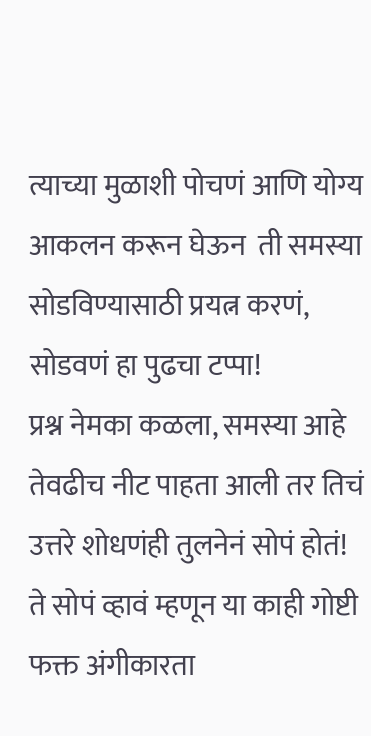त्याच्या मुळाशी पोचणं आणि योग्य आकलन करून घेऊन  ती समस्या सोडविण्यासाठी प्रयत्न करणं, सोडवणं हा पुढचा टप्पा!
प्रश्न नेमका कळला, समस्या आहे तेवढीच नीट पाहता आली तर तिचं उत्तरे शोधणंही तुलनेनं सोपं होतं!
ते सोपं व्हावं म्हणून या काही गोष्टी फक्त अंगीकारता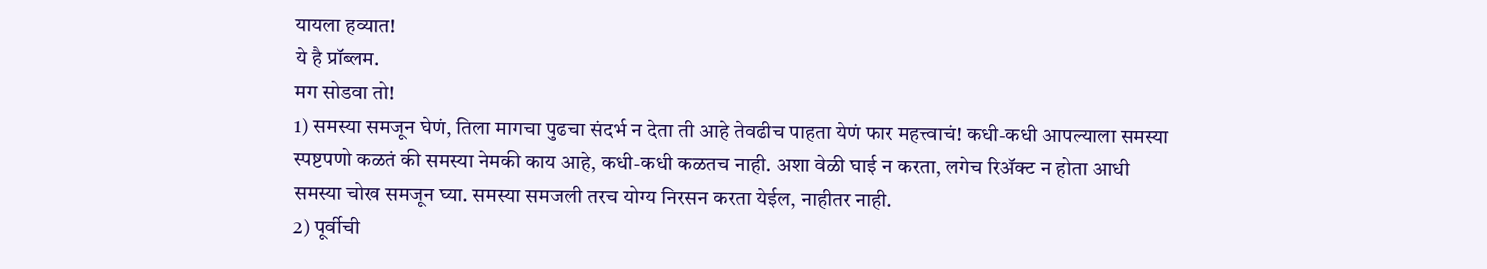यायला हव्यात!
ये है प्रॉब्लम.
मग सोडवा तो!
1) समस्या समजून घेणं, तिला मागचा पुढचा संदर्भ न देता ती आहे तेवढीच पाहता येणं फार महत्त्वाचं! कधी-कधी आपल्याला समस्या स्पष्टपणो कळतं की समस्या नेमकी काय आहे, कधी-कधी कळतच नाही. अशा वेळी घाई न करता, लगेच रिॲक्ट न होता आधी समस्या चोख समजून घ्या. समस्या समजली तरच योग्य निरसन करता येईल, नाहीतर नाही.
2) पूर्वीची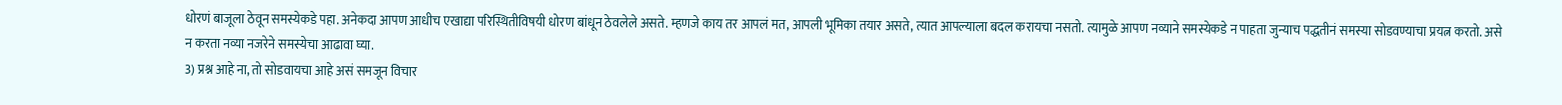धोरणं बाजूला ठेवून समस्येकडे पहा. अनेकदा आपण आधीच एखाद्या परिस्थितीविषयी धोरण बांधून ठेवलेले असते. म्हणजे काय तर आपलं मत, आपली भूमिका तयार असते, त्यात आपल्याला बदल करायचा नसतो. त्यामुळे आपण नव्याने समस्येकडे न पाहता जुन्याच पद्धतीनं समस्या सोडवण्याचा प्रयत्न करतो. असे न करता नव्या नजरेने समस्येचा आढावा घ्या.
3) प्रश्न आहे ना, तो सोडवायचा आहे असं समजून विचार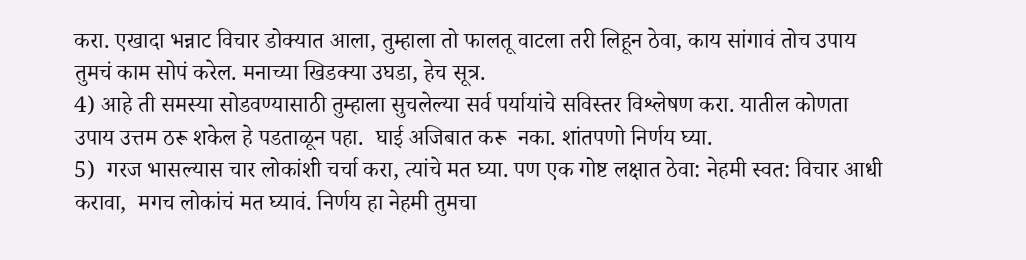करा. एखादा भन्नाट विचार डोक्यात आला, तुम्हाला तो फालतू वाटला तरी लिहून ठेवा, काय सांगावं तोच उपाय तुमचं काम सोपं करेल. मनाच्या खिडक्या उघडा, हेच सूत्र.
4) आहे ती समस्या सोडवण्यासाठी तुम्हाला सुचलेल्या सर्व पर्यायांचे सविस्तर विश्लेषण करा. यातील कोणता उपाय उत्तम ठरू शकेल हे पडताळून पहा.  घाई अजिबात करू  नका. शांतपणो निर्णय घ्या.
5)  गरज भासल्यास चार लोकांशी चर्चा करा, त्यांचे मत घ्या. पण एक गोष्ट लक्षात ठेवा: नेहमी स्वत: विचार आधी करावा,  मगच लोकांचं मत घ्यावं. निर्णय हा नेहमी तुमचा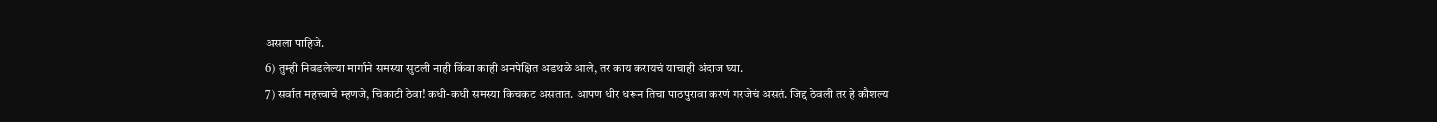असला पाहिजे.
6) तुम्ही निवडलेल्या मार्गाने समस्या सुटली नाही किंवा काही अनपेक्षित अडथळे आले, तर काय करायचं याचाही अंदाज घ्या.
7) सर्वात महत्त्वाचे म्हणजे, चिकाटी ठेवा! कधी-कधी समस्या किचकट असतात. आपण धीर धरून तिचा पाठपुरावा करणं गरजेचं असतं. जिद्द ठेवली तर हे कौशल्य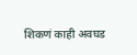शिकणं काही अवघड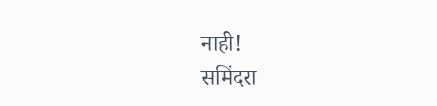नाही!
समिंदरा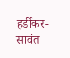हर्डीकर-सावंत